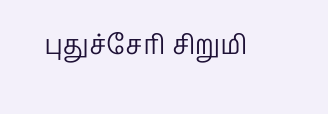புதுச்சேரி சிறுமி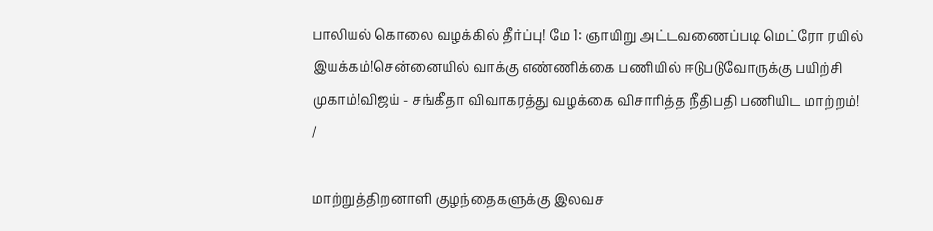பாலியல் கொலை வழக்கில் தீர்ப்பு! மே 1: ஞாயிறு அட்டவணைப்படி மெட்ரோ ரயில் இயக்கம்!சென்னையில் வாக்கு எண்ணிக்கை பணியில் ஈடுபடுவோருக்கு பயிற்சி முகாம்!விஜய் - சங்கீதா விவாகரத்து வழக்கை விசாரித்த நீதிபதி பணியிட மாற்றம்!
/

மாற்றுத்திறனாளி குழந்தைகளுக்கு இலவச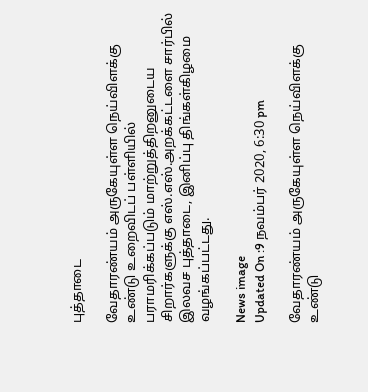புத்தாடை

வேதாரண்யம் அருகேயுள்ள நெய்விளக்கு உண்டு உறைவிடப் பள்ளியில் பராமரிக்கப்படும் மாற்றுத்திறனுடைய சிறார்களுக்கு எஸ்.எஸ்.அறக்கட்டளை சார்பில் இலவச புத்தாடை, இனிப்பு திங்கள்கிழமை வழங்கப்பட்டது.

News image
Updated On :9 நவம்பர் 2020, 6:30 pm

வேதாரண்யம் அருகேயுள்ள நெய்விளக்கு உண்டு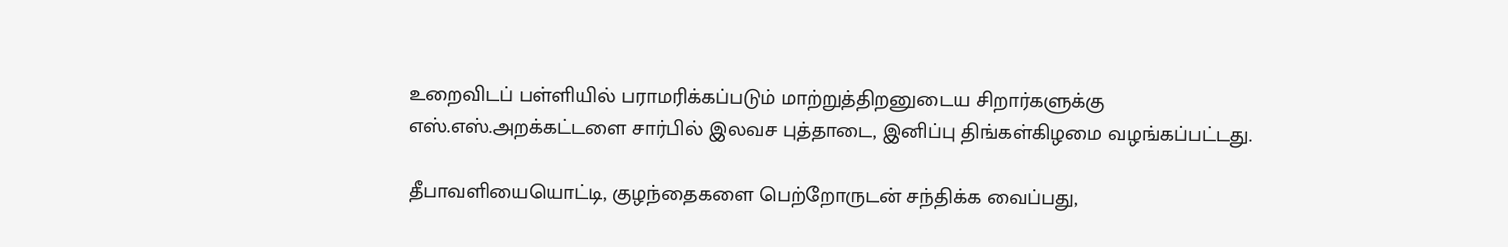உறைவிடப் பள்ளியில் பராமரிக்கப்படும் மாற்றுத்திறனுடைய சிறார்களுக்கு எஸ்.எஸ்.அறக்கட்டளை சார்பில் இலவச புத்தாடை, இனிப்பு திங்கள்கிழமை வழங்கப்பட்டது.

தீபாவளியையொட்டி, குழந்தைகளை பெற்றோருடன் சந்திக்க வைப்பது,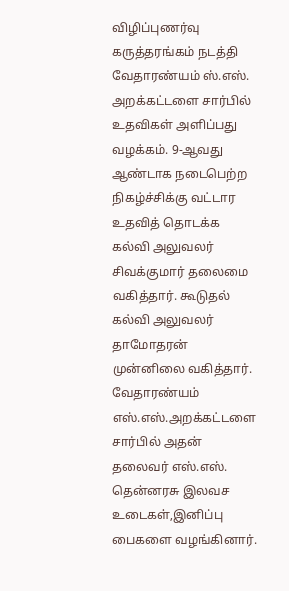விழிப்புணர்வு கருத்தரங்கம் நடத்தி வேதாரண்யம் ஸ்.எஸ். அறக்கட்டளை சார்பில் உதவிகள் அளிப்பது வழக்கம். 9-ஆவது ஆண்டாக நடைபெற்ற நிகழ்ச்சிக்கு வட்டார உதவித் தொடக்க கல்வி அலுவலர் சிவக்குமார் தலைமை வகித்தார். கூடுதல் கல்வி அலுவலர் தாமோதரன் முன்னிலை வகித்தார். வேதாரண்யம் எஸ்.எஸ்.அறக்கட்டளை சார்பில் அதன் தலைவர் எஸ்.எஸ். தென்னரசு இலவச உடைகள்,இனிப்பு பைகளை வழங்கினார்.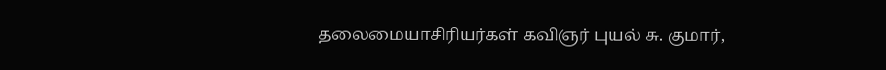தலைமையாசிரியர்கள் கவிஞர் புயல் சு. குமார்,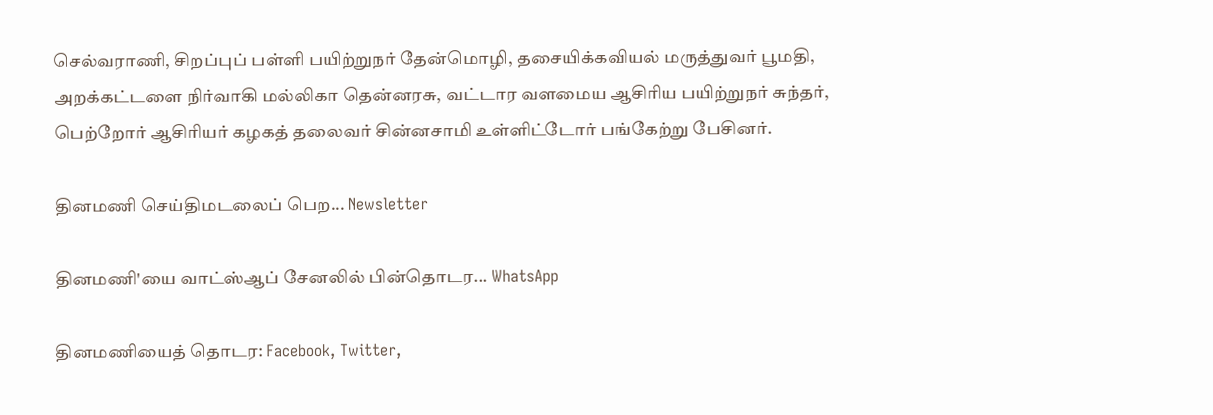செல்வராணி, சிறப்புப் பள்ளி பயிற்றுநர் தேன்மொழி, தசையிக்கவியல் மருத்துவர் பூமதி, அறக்கட்டளை நிர்வாகி மல்லிகா தென்னரசு, வட்டார வளமைய ஆசிரிய பயிற்றுநர் சுந்தர், பெற்றோர் ஆசிரியர் கழகத் தலைவர் சின்னசாமி உள்ளிட்டோர் பங்கேற்று பேசினர்.

தினமணி செய்திமடலைப் பெற... Newsletter

தினமணி'யை வாட்ஸ்ஆப் சேனலில் பின்தொடர... WhatsApp

தினமணியைத் தொடர: Facebook, Twitter,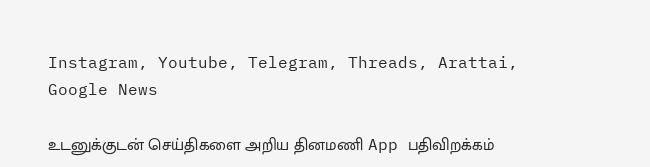Instagram, Youtube, Telegram, Threads, Arattai, Google News

உடனுக்குடன் செய்திகளை அறிய தினமணி App பதிவிறக்கம்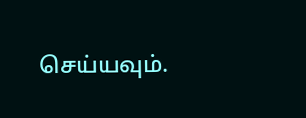செய்யவும்.